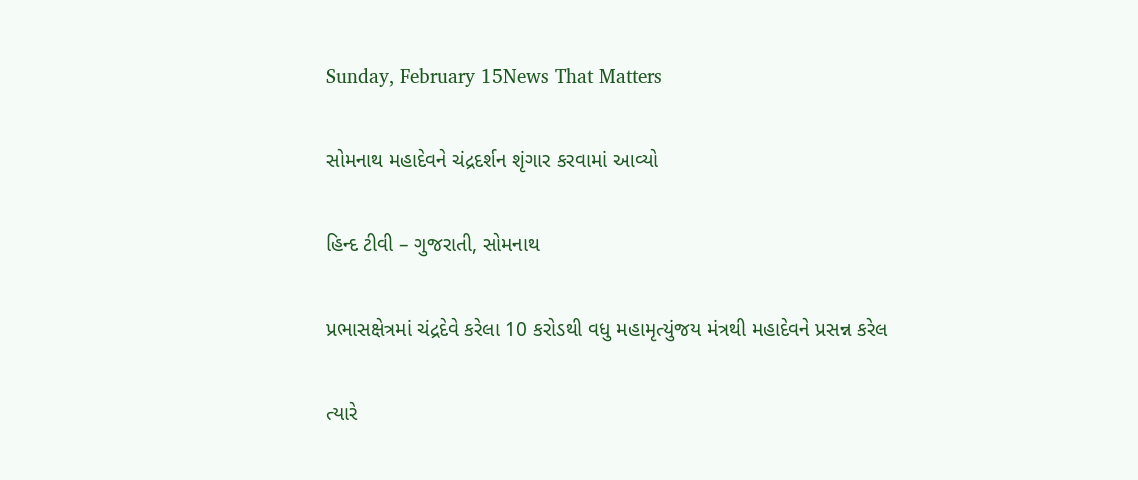Sunday, February 15News That Matters

સોમનાથ મહાદેવને ચંદ્રદર્શન શૃંગાર કરવામાં આવ્યો

હિન્દ ટીવી – ગુજરાતી, સોમનાથ

પ્રભાસક્ષેત્રમાં ચંદ્રદેવે કરેલા 10 કરોડથી વધુ મહામૃત્યુંજય મંત્રથી મહાદેવને પ્રસન્ન કરેલ

ત્યારે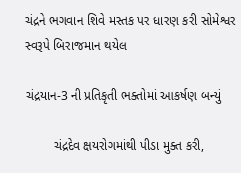ચંદ્રને ભગવાન શિવે મસ્તક પર ધારણ કરી સોમેશ્વર સ્વરૂપે બિરાજમાન થયેલ

ચંદ્રયાન-3 ની પ્રતિકૃતી ભક્તોમાં આકર્ષણ બન્યું

        ચંદ્રદેવ ક્ષયરોગમાંથી પીડા મુક્ત કરી,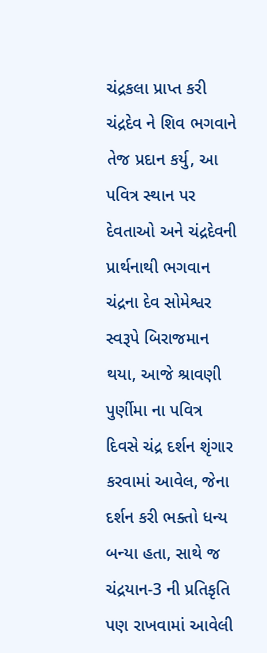ચંદ્રકલા પ્રાપ્ત કરી ચંદ્રદેવ ને શિવ ભગવાને તેજ પ્રદાન કર્યુ, આ પવિત્ર સ્થાન પર દેવતાઓ અને ચંદ્રદેવની પ્રાર્થનાથી ભગવાન ચંદ્રના દેવ સોમેશ્વર સ્વરૂપે બિરાજમાન થયા, આજે શ્રાવણી પુર્ણીમા ના પવિત્ર દિવસે ચંદ્ર દર્શન શૃંગાર કરવામાં આવેલ, જેના દર્શન કરી ભક્તો ધન્ય બન્યા હતા, સાથે જ ચંદ્રયાન-3 ની પ્રતિકૃતિ પણ રાખવામાં આવેલી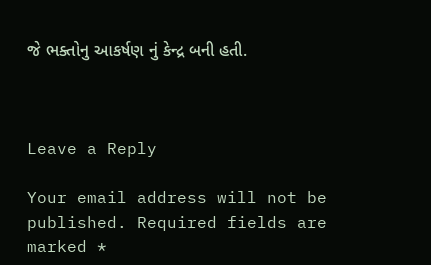જે ભક્તોનુ આકર્ષણ નું કેન્દ્ર બની હતી.



Leave a Reply

Your email address will not be published. Required fields are marked *